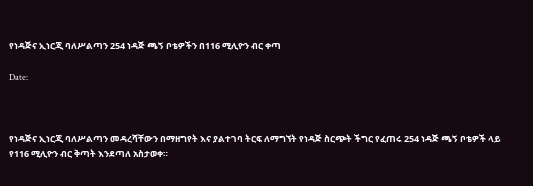የነዳጅና ኢነርጂ ባለሥልጣን 254 ነዳጅ ጫኝ ቦቴዎችን በ116 ሚሊዮን ብር ቀጣ

Date:



የነዳጅና ኢነርጂ ባለሥልጣን መዳረሻቸውን በማዘግየት እና ያልተገባ ትርፍ ለማግኘት የነዳጅ ስርጭት ችግር የፈጠሩ 254 ነዳጅ ጫኝ ቦቴዎች ላይ የ116 ሚሊዮን ብር ቅጣት እንደጣለ አስታወቀ።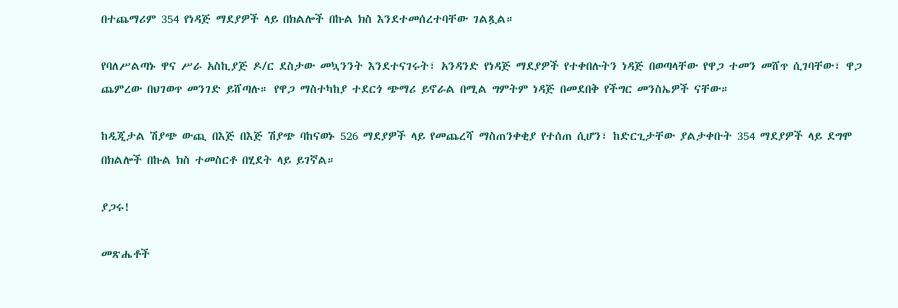በተጨማሪም 354 የነዳጅ ማደያዎች ላይ በክልሎች በኩል ክስ እንደተመሰረተባቸው ገልጿል።

የባለሥልጣኑ ዋና ሥራ አስኪያጅ ዶ/ር ደስታው መኳንንት እንደተናገሩት፣ አንዳንድ የነዳጅ ማደያዎች የተቀበሉትን ነዳጅ በወጣላቸው የዋጋ ተመን መሸጥ ሲገባቸው፣ ዋጋ ጨምረው በህገወጥ መንገድ ይሸጣሉ። የዋጋ ማስተካከያ ተደርጎ ጭማሪ ይኖራል በሚል ግምትም ነዳጅ በመደበቅ የችግር መንስኤዎች ናቸው።

ከዲጂታል ሽያጭ ውጪ በእጅ በእጅ ሽያጭ ባከናወኑ 526 ማደያዎች ላይ የመጨረሻ ማስጠንቀቂያ የተሰጠ ሲሆን፣ ከድርጊታቸው ያልታቀቡት 354 ማደያዎች ላይ ደግሞ በክልሎች በኩል ክስ ተመስርቶ በሂደት ላይ ይገኛል።

ያጋሩ!

መጽሔቶች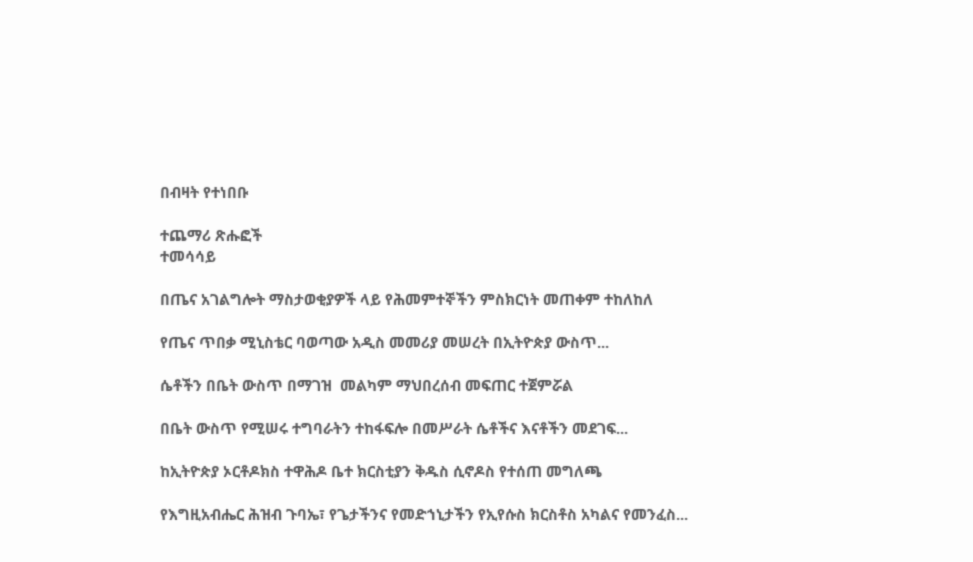በብዛት የተነበቡ

ተጨማሪ ጽሑፎች
ተመሳሳይ

በጤና አገልግሎት ማስታወቂያዎች ላይ የሕመምተኞችን ምስክርነት መጠቀም ተከለከለ

የጤና ጥበቃ ሚኒስቴር ባወጣው አዲስ መመሪያ መሠረት በኢትዮጵያ ውስጥ...

ሴቶችን በቤት ውስጥ በማገዝ  መልካም ማህበረሰብ መፍጠር ተጀምሯል

በቤት ውስጥ የሚሠሩ ተግባራትን ተከፋፍሎ በመሥራት ሴቶችና እናቶችን መደገፍ...

ከኢትዮጵያ ኦርቶዶክስ ተዋሕዶ ቤተ ክርስቲያን ቅዱስ ሲኖዶስ የተሰጠ መግለጫ

የእግዚአብሔር ሕዝብ ጉባኤ፣ የጌታችንና የመድኀኒታችን የኢየሱስ ክርስቶስ አካልና የመንፈስ...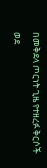በመቅደላ ጦርነት ጊዜ የተዘረፉ ቅርሶች ወደ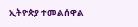ኢትዮጵያ ተመልሰዋል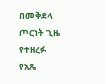በመቅደላ ጦርነት ጊዜ የተዘረፉ የአጼ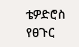ቴዎድሮስ የፀጉር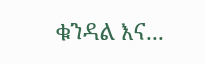ቁንዳል እና...